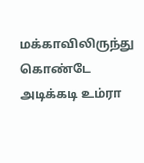மக்காவிலிருந்து கொண்டே அடிக்கடி உம்ரா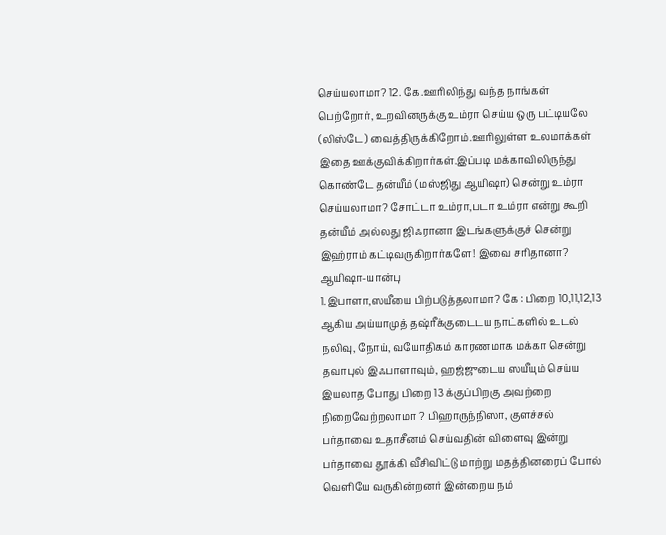செய்யலாமா? 12. கே.ஊரிலிந்து வந்த நாங்கள் பெற்றோர், உறவினருக்கு உம்ரா செய்ய ஒரு பட்டியலே (லிஸ்டே) வைத்திருக்கிறோம்.ஊரிலுள்ள உலமாக்கள் இதை ஊக்குவிக்கிறார்கள்.இப்படி மக்காவிலிருந்து கொண்டே தன்யீம் (மஸ்ஜிது ஆயிஷா) சென்று உம்ரா செய்யலாமா? சோட்டா உம்ரா,படா உம்ரா என்று கூறி தன்யீம் அல்லது ஜிஃரானா இடங்களுக்குச் சென்று இஹ்ராம் கட்டிவருகிறார்களே! இவை சரிதானா? ஆயிஷா-யான்பு
1.இபாளா,ஸயீயை பிற்படுத்தலாமா? கே : பிறை 10,11,12,13 ஆகிய அய்யாமுத் தஷ்ரீக்குடைடய நாட்களில் உடல் நலிவு, நோய், வயோதிகம் காரணமாக மக்கா சென்று தவாபுல் இஃபாளாவும், ஹஜ்ஜுடைய ஸயீயும் செய்ய இயலாத போது பிறை 13 க்குப்பிறகு அவற்றை நிறைவேற்றலாமா ? பிஹாருந்நிஸா, குளச்சல்
பர்தாவை உதாசீனம் செய்வதின் விளைவு இன்று பர்தாவை தூக்கி வீசிவிட்டு மாற்று மதத்தினரைப் போல் வெளியே வருகின்றனர் இன்றைய நம்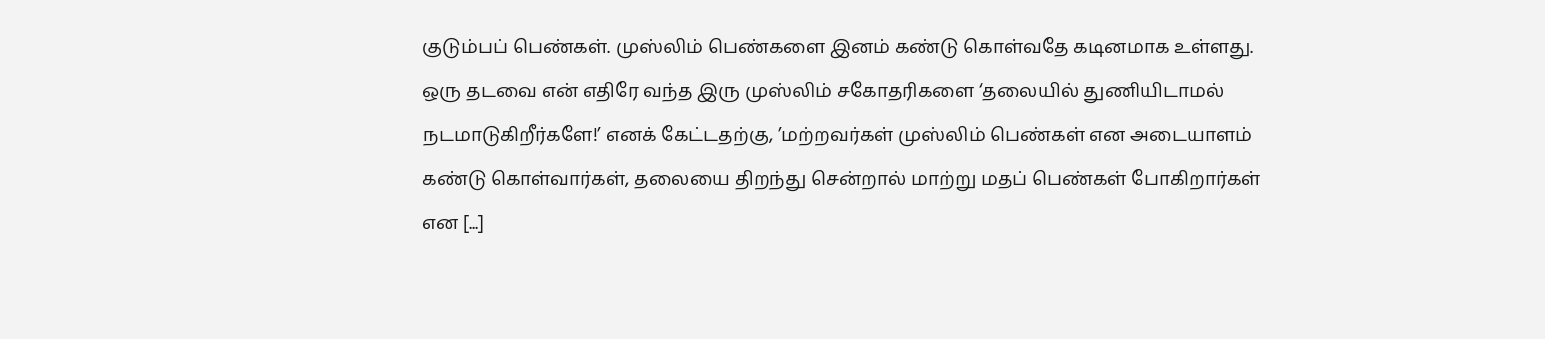குடும்பப் பெண்கள். முஸ்லிம் பெண்களை இனம் கண்டு கொள்வதே கடினமாக உள்ளது. ஒரு தடவை என் எதிரே வந்த இரு முஸ்லிம் சகோதரிகளை ‘தலையில் துணியிடாமல் நடமாடுகிறீர்களே!’ எனக் கேட்டதற்கு, ’மற்றவர்கள் முஸ்லிம் பெண்கள் என அடையாளம் கண்டு கொள்வார்கள், தலையை திறந்து சென்றால் மாற்று மதப் பெண்கள் போகிறார்கள் என [...]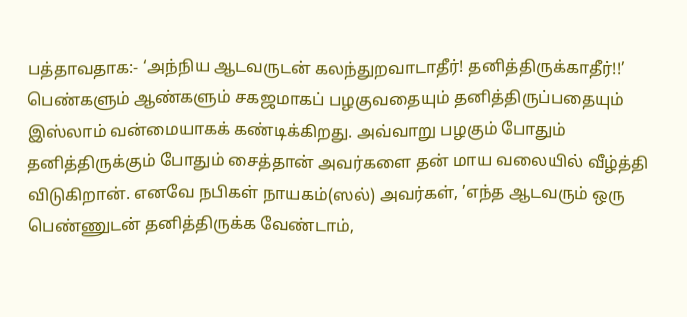பத்தாவதாக:- ‘அந்நிய ஆடவருடன் கலந்துறவாடாதீர்! தனித்திருக்காதீர்!!’ பெண்களும் ஆண்களும் சகஜமாகப் பழகுவதையும் தனித்திருப்பதையும் இஸ்லாம் வன்மையாகக் கண்டிக்கிறது. அவ்வாறு பழகும் போதும் தனித்திருக்கும் போதும் சைத்தான் அவர்களை தன் மாய வலையில் வீழ்த்தி விடுகிறான். எனவே நபிகள் நாயகம்(ஸல்) அவர்கள், ’எந்த ஆடவரும் ஒரு பெண்ணுடன் தனித்திருக்க வேண்டாம்,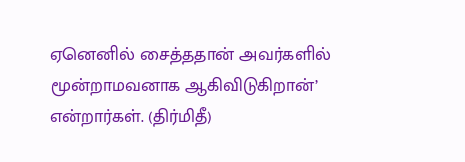ஏனெனில் சைத்ததான் அவர்களில் மூன்றாமவனாக ஆகிவிடுகிறான்’ என்றார்கள். (திர்மிதீ)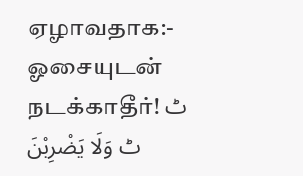ஏழாவதாக:- ஓசையுடன் நடக்காதீர்! ٹ ٹ وَلَا يَضْرِبْنَ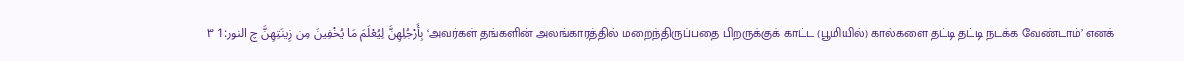بِأَرْجُلِهِنَّ لِيُعْلَمَ مَا يُخْفِينَ مِن زِينَتِهِنَّ چ النور:1 ٣ ‘அவர்கள் தங்களின் அலங்காரத்தில் மறைந்திருப்பதை பிறருக்குக் காட்ட (பூமியில்) கால்களை தட்டி தட்டி நடக்க வேண்டாம்’ எனக்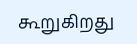கூறுகிறது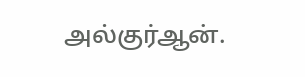அல்குர்ஆன்.